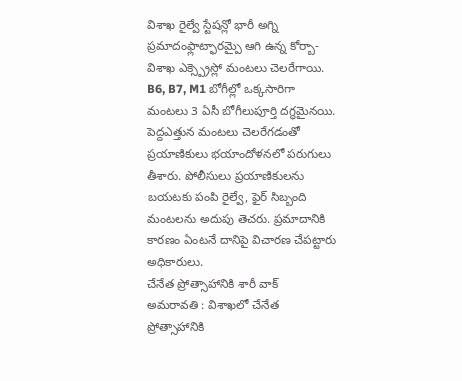విశాఖ రైల్వే స్టేషన్లో భారీ అగ్ని ప్రమాదంఫ్లాట్ఫారమ్పై ఆగి ఉన్న కోర్బా-విశాఖ ఎక్స్ప్రెస్లో మంటలు చెలరేగాయి. B6, B7, M1 బోగీల్లో ఒక్కసారిగా మంటలు 3 ఏసీ బోగీలుపూర్తి దగ్ధమైనయి. పెద్దఎత్తున మంటలు చెలరేగడంతో ప్రయాణికులు భయాందోళనలో పరుగులు తీశారు. పోలీసులు ప్రయాణికులను బయటకు పంపి రైల్వే, ఫైర్ సిబ్బంది మంటలను అదుపు తెచరు. ప్రమాదానికి కారణం ఏంటనే దానిపై విచారణ చేపట్టారు అధికారులు.
చేనేత ప్రోత్సాహానికి శారీ వాక్
అమరావతి : విశాఖలో చేనేత ప్రోత్సాహానికి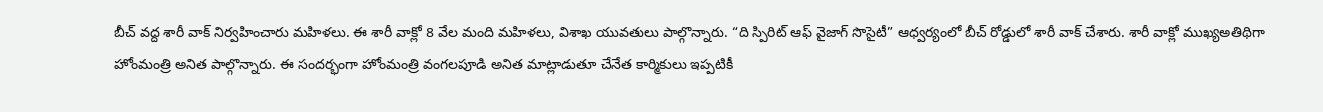బీచ్ వద్ద శారీ వాక్ నిర్వహించారు మహిళలు. ఈ శారీ వాక్లో 8 వేల మంది మహిళలు, విశాఖ యువతులు పాల్గొన్నారు. “ది స్పిరిట్ ఆఫ్ వైజాగ్ సొసైటీ” ఆధ్వర్యంలో బీచ్ రోడ్డులో శారీ వాక్ చేశారు. శారీ వాక్లో ముఖ్యఅతిథిగా హోంమంత్రి అనిత పాల్గొన్నారు. ఈ సందర్భంగా హోంమంత్రి వంగలపూడి అనిత మాట్లాడుతూ చేనేత కార్మికులు ఇప్పటికీ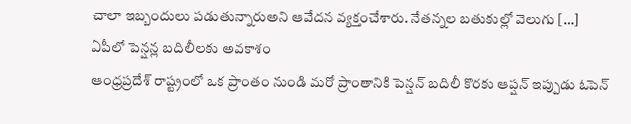చాలా ఇబ్బందులు పడుతున్నారుఅని ఆవేదన వ్యక్తంచేశారు. నేతన్నల బతుకుల్లో వెలుగు […]
ఏపీలో పెన్షన్ల బదిలీలకు అవకాశం
ఆంధ్రప్రదేశ్ రాష్ట్రంలో ఒక ప్రాంతం నుండి మరో ప్రాంతానికి పెన్షన్ బదిలీ కొరకు ఆప్షన్ ఇప్పుడు ఓపెన్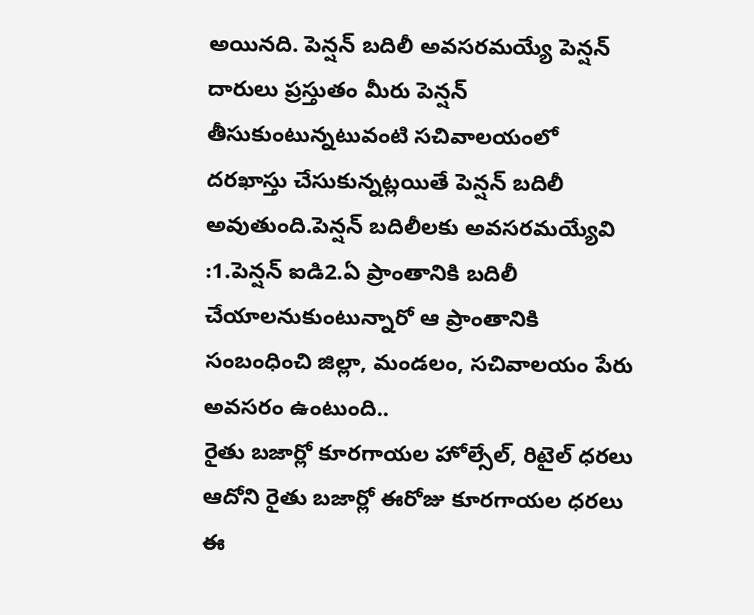అయినది. పెన్షన్ బదిలీ అవసరమయ్యే పెన్షన్ దారులు ప్రస్తుతం మీరు పెన్షన్ తీసుకుంటున్నటువంటి సచివాలయంలో దరఖాస్తు చేసుకున్నట్లయితే పెన్షన్ బదిలీ అవుతుంది.పెన్షన్ బదిలీలకు అవసరమయ్యేవి :1.పెన్షన్ ఐడి2.ఏ ప్రాంతానికి బదిలీ చేయాలనుకుంటున్నారో ఆ ప్రాంతానికి సంబంధించి జిల్లా, మండలం, సచివాలయం పేరు అవసరం ఉంటుంది..
రైతు బజార్లో కూరగాయల హోల్సేల్, రిటైల్ ధరలు
ఆదోని రైతు బజార్లో ఈరోజు కూరగాయల ధరలు ఈ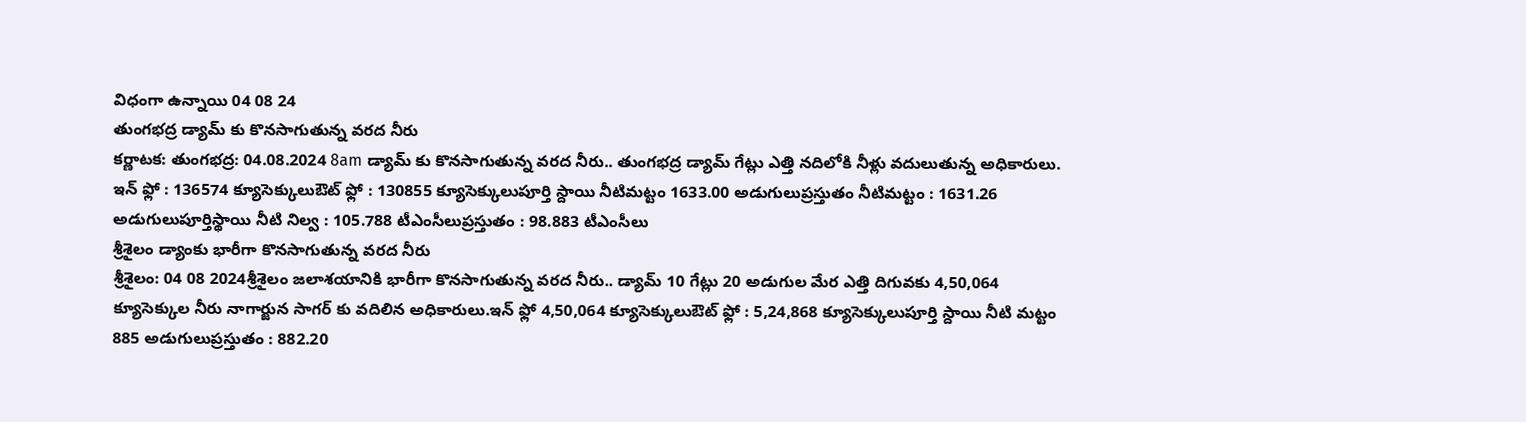విధంగా ఉన్నాయి 04 08 24
తుంగభద్ర డ్యామ్ కు కొనసాగుతున్న వరద నీరు
కర్ణాటక: తుంగభద్ర: 04.08.2024 8am డ్యామ్ కు కొనసాగుతున్న వరద నీరు.. తుంగభద్ర డ్యామ్ గేట్లు ఎత్తి నదిలోకి నీళ్లు వదులుతున్న అధికారులు. ఇన్ ఫ్లో : 136574 క్యూసెక్కులుఔట్ ఫ్లో : 130855 క్యూసెక్కులుపూర్తి స్దాయి నీటిమట్టం 1633.00 అడుగులుప్రస్తుతం నీటిమట్టం : 1631.26 అడుగులుపూర్తిస్థాయి నీటి నిల్వ : 105.788 టీఎంసీలుప్రస్తుతం : 98.883 టీఎంసీలు
శ్రీశైలం డ్యాంకు భారీగా కొనసాగుతున్న వరద నీరు
శ్రీశైలం: 04 08 2024శ్రీశైలం జలాశయానికి భారీగా కొనసాగుతున్న వరద నీరు.. డ్యామ్ 10 గేట్లు 20 అడుగుల మేర ఎత్తి దిగువకు 4,50,064 క్యూసెక్కుల నీరు నాగార్జున సాగర్ కు వదిలిన అధికారులు.ఇన్ ఫ్లో 4,50,064 క్యూసెక్కులుఔట్ ఫ్లో : 5,24,868 క్యూసెక్కులుపూర్తి స్దాయి నీటి మట్టం 885 అడుగులుప్రస్తుతం : 882.20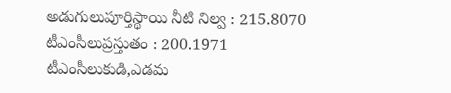అడుగులుపూర్తిస్థాయి నీటి నిల్వ : 215.8070 టీఎంసీలుప్రస్తుతం : 200.1971 టీఎంసీలుకుడి,ఎడమ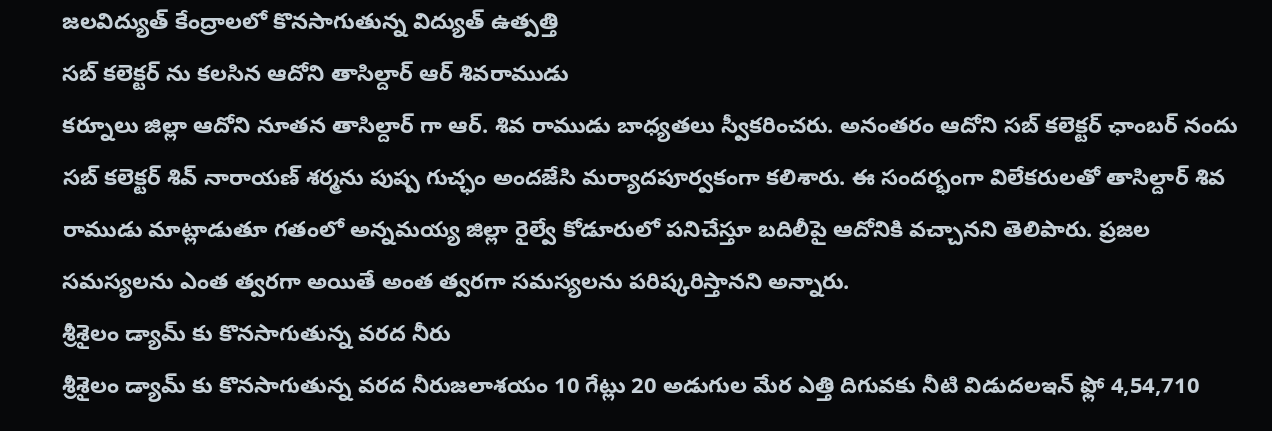జలవిద్యుత్ కేంద్రాలలో కొనసాగుతున్న విద్యుత్ ఉత్పత్తి
సబ్ కలెక్టర్ ను కలసిన ఆదోని తాసిల్దార్ ఆర్ శివరాముడు
కర్నూలు జిల్లా ఆదోని నూతన తాసిల్దార్ గా ఆర్. శివ రాముడు బాధ్యతలు స్వీకరించరు. అనంతరం ఆదోని సబ్ కలెక్టర్ ఛాంబర్ నందు సబ్ కలెక్టర్ శివ్ నారాయణ్ శర్మను పుష్ప గుచ్ఛం అందజేసి మర్యాదపూర్వకంగా కలిశారు. ఈ సందర్భంగా విలేకరులతో తాసిల్దార్ శివ రాముడు మాట్లాడుతూ గతంలో అన్నమయ్య జిల్లా రైల్వే కోడూరులో పనిచేస్తూ బదిలీపై ఆదోనికి వచ్చానని తెలిపారు. ప్రజల సమస్యలను ఎంత త్వరగా అయితే అంత త్వరగా సమస్యలను పరిష్కరిస్తానని అన్నారు.
శ్రీశైలం డ్యామ్ కు కొనసాగుతున్న వరద నీరు
శ్రీశైలం డ్యామ్ కు కొనసాగుతున్న వరద నీరుజలాశయం 10 గేట్లు 20 అడుగుల మేర ఎత్తి దిగువకు నీటి విడుదలఇన్ ఫ్లో 4,54,710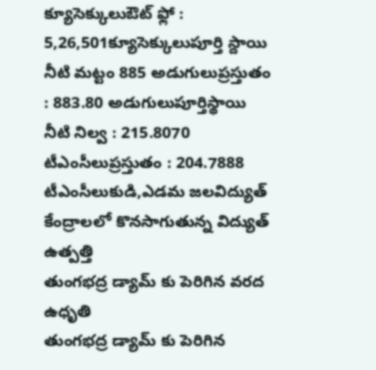క్యూసెక్కులుఔట్ ఫ్లో : 5,26,501క్యూసెక్కులుపూర్తి స్దాయి నీటి మట్టం 885 అడుగులుప్రస్తుతం : 883.80 అడుగులుపూర్తిస్థాయి నీటి నిల్వ : 215.8070 టీఎంసీలుప్రస్తుతం : 204.7888 టీఎంసీలుకుడి,ఎడమ జలవిద్యుత్ కేంద్రాలలో కొనసాగుతున్న విద్యుత్ ఉత్పత్తి
తుంగభద్ర డ్యామ్ కు పెరిగిన వరద ఉధృతి
తుంగభద్ర డ్యామ్ కు పెరిగిన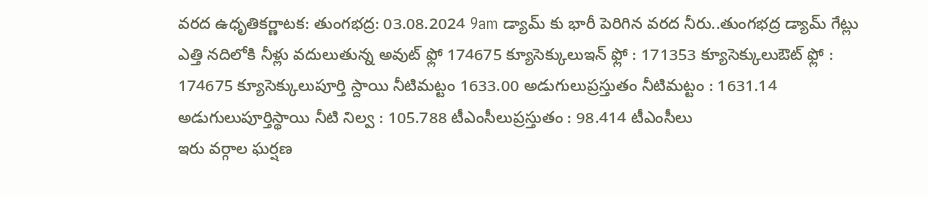వరద ఉధృతికర్ణాటక: తుంగభద్ర: 03.08.2024 9am డ్యామ్ కు భారీ పెరిగిన వరద నీరు..తుంగభద్ర డ్యామ్ గేట్లు ఎత్తి నదిలోకి నీళ్లు వదులుతున్న అవుట్ ఫ్లో 174675 క్యూసెక్కులుఇన్ ఫ్లో : 171353 క్యూసెక్కులుఔట్ ఫ్లో : 174675 క్యూసెక్కులుపూర్తి స్దాయి నీటిమట్టం 1633.00 అడుగులుప్రస్తుతం నీటిమట్టం : 1631.14 అడుగులుపూర్తిస్థాయి నీటి నిల్వ : 105.788 టీఎంసీలుప్రస్తుతం : 98.414 టీఎంసీలు
ఇరు వర్గాల ఘర్షణ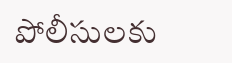పోలీసులకు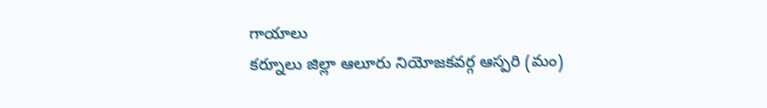గాయాలు
కర్నూలు జిల్లా ఆలూరు నియోజకవర్గ ఆస్పరి (మం)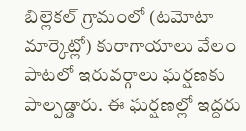బిల్లెకల్ గ్రామంలో (టమోటా మార్కెట్లో) కురాగాయాలు వేలం పాటలో ఇరువర్గాలు ఘర్షణకు పాల్పడ్డారు. ఈ ఘర్షణల్లో ఇద్దరు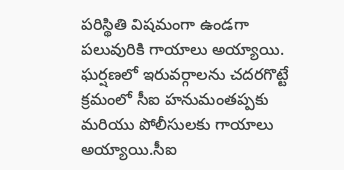పరిస్థితి విషమంగా ఉండగా పలువురికి గాయాలు అయ్యాయి. ఘర్షణలో ఇరువర్గాలను చదరగొట్టే క్రమంలో సీఐ హనుమంతప్పకు మరియు పోలీసులకు గాయాలు అయ్యాయి.సీఐ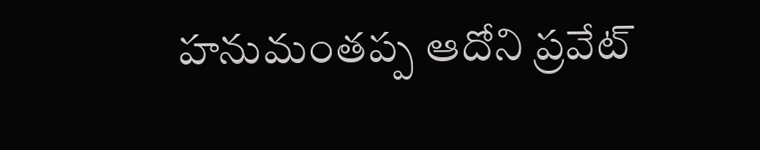హనుమంతప్ప ఆదోని ప్రవేట్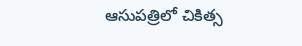ఆసుపత్రిలో చికిత్స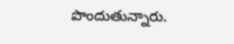పొందుతున్నారు.